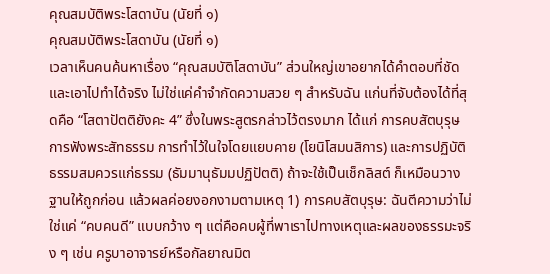คุณสมบัติพระโสดาบัน (นัยที่ ๑)
คุณสมบัติพระโสดาบัน (นัยที่ ๑)
เวลาเห็นคนค้นหาเรื่อง “คุณสมบัติโสดาบัน” ส่วนใหญ่เขาอยากได้คำตอบที่ชัดและเอาไปทำได้จริง ไม่ใช่แค่คำจำกัดความสวย ๆ สำหรับฉัน แก่นที่จับต้องได้ที่สุดคือ “โสตาปัตติยังคะ 4” ซึ่งในพระสูตรกล่าวไว้ตรงมาก ได้แก่ การคบสัตบุรุษ การฟังพระสัทธรรม การทำไว้ในใจโดยแยบคาย (โยนิโสมนสิการ) และการปฏิบัติธรรมสมควรแก่ธรรม (ธัมมานุธัมมปฏิปัตติ) ถ้าจะใช้เป็นเช็กลิสต์ ก็เหมือนวางฐานให้ถูกก่อน แล้วผลค่อยงอกงามตามเหตุ 1) การคบสัตบุรุษ: ฉันตีความว่าไม่ใช่แค่ “คบคนดี” แบบกว้าง ๆ แต่คือคบผู้ที่พาเราไปทางเหตุและผลของธรรมะจริง ๆ เช่น ครูบาอาจารย์หรือกัลยาณมิต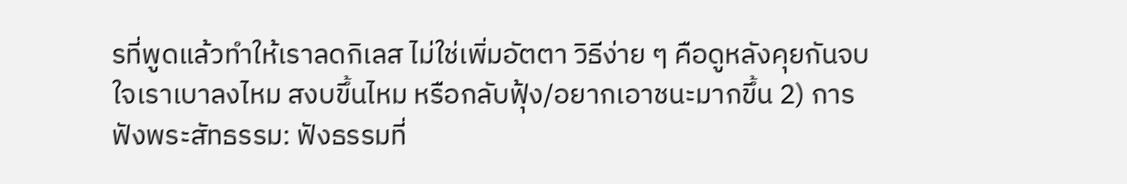รที่พูดแล้วทำให้เราลดกิเลส ไม่ใช่เพิ่มอัตตา วิธีง่าย ๆ คือดูหลังคุยกันจบ ใจเราเบาลงไหม สงบขึ้นไหม หรือกลับฟุ้ง/อยากเอาชนะมากขึ้น 2) การฟังพระสัทธรรม: ฟังธรรมที่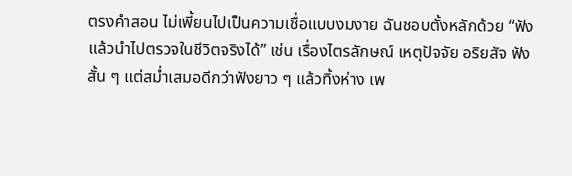ตรงคำสอน ไม่เพี้ยนไปเป็นความเชื่อแบบงมงาย ฉันชอบตั้งหลักด้วย “ฟังแล้วนำไปตรวจในชีวิตจริงได้” เช่น เรื่องไตรลักษณ์ เหตุปัจจัย อริยสัจ ฟังสั้น ๆ แต่สม่ำเสมอดีกว่าฟังยาว ๆ แล้วทิ้งห่าง เพ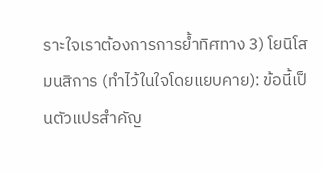ราะใจเราต้องการการย้ำทิศทาง 3) โยนิโสมนสิการ (ทำไว้ในใจโดยแยบคาย): ข้อนี้เป็นตัวแปรสำคัญ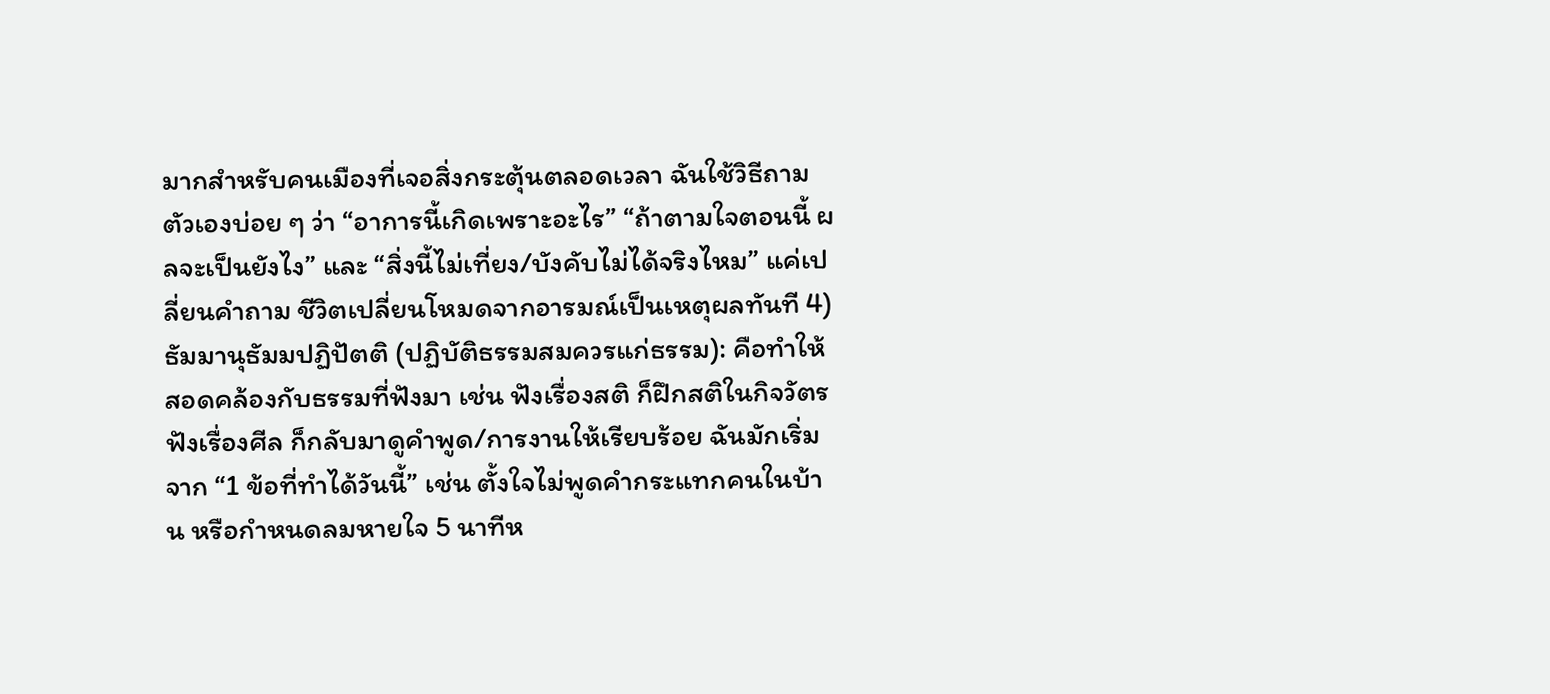มากสำหรับคนเมืองที่เจอสิ่งกระตุ้นตลอดเวลา ฉันใช้วิธีถามตัวเองบ่อย ๆ ว่า “อาการนี้เกิดเพราะอะไร” “ถ้าตามใจตอนนี้ ผลจะเป็นยังไง” และ “สิ่งนี้ไม่เที่ยง/บังคับไม่ได้จริงไหม” แค่เปลี่ยนคำถาม ชีวิตเปลี่ยนโหมดจากอารมณ์เป็นเหตุผลทันที 4) ธัมมานุธัมมปฏิปัตติ (ปฏิบัติธรรมสมควรแก่ธรรม): คือทำให้สอดคล้องกับธรรมที่ฟังมา เช่น ฟังเรื่องสติ ก็ฝึกสติในกิจวัตร ฟังเรื่องศีล ก็กลับมาดูคำพูด/การงานให้เรียบร้อย ฉันมักเริ่มจาก “1 ข้อที่ทำได้วันนี้” เช่น ตั้งใจไม่พูดคำกระแทกคนในบ้าน หรือกำหนดลมหายใจ 5 นาทีห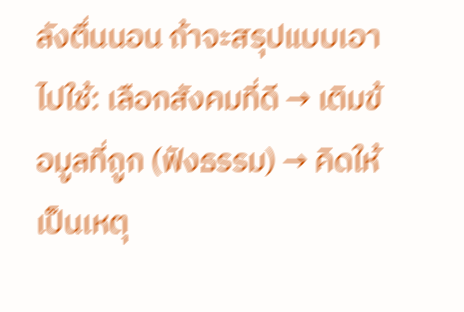ลังตื่นนอน ถ้าจะสรุปแบบเอาไปใช้: เลือกสังคมที่ดี → เติมข้อมูลที่ถูก (ฟังธรรม) → คิดให้เป็นเหตุ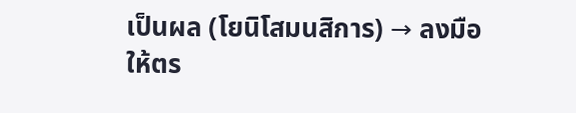เป็นผล (โยนิโสมนสิการ) → ลงมือให้ตร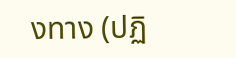งทาง (ปฏิ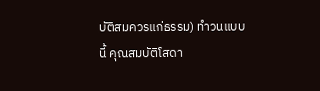บัติสมควรแก่ธรรม) ทำวนแบบนี้ คุณสมบัติโสดา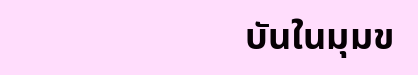บันในมุมข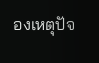องเหตุปัจ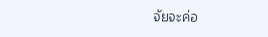จัยจะค่อ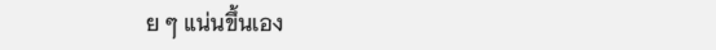ย ๆ แน่นขึ้นเอง